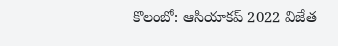కొలంబో: ఆసియాకప్ 2022 విజేత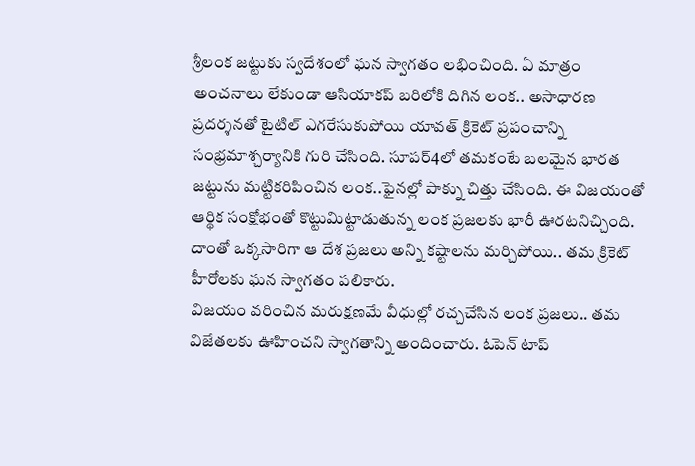శ్రీలంక జట్టుకు స్వదేశంలో ఘన స్వాగతం లభించింది. ఏ మాత్రం అంచనాలు లేకుండా ఆసియాకప్ బరిలోకి దిగిన లంక.. అసాధారణ ప్రదర్శనతో టైటిల్ ఎగరేసుకుపోయి యావత్ క్రికెట్ ప్రపంచాన్ని సంభ్రమాశ్చర్యానికి గురి చేసింది. సూపర్4లో తమకంటే బలమైన భారత జట్టును మట్టికరిపించిన లంక..ఫైనల్లో పాక్ను చిత్తు చేసింది. ఈ విజయంతో ఆర్థిక సంక్షోభంతో కొట్టుమిట్టాడుతున్న లంక ప్రజలకు భారీ ఊరటనిచ్చింది. దాంతో ఒక్కసారిగా ఆ దేశ ప్రజలు అన్ని కష్టాలను మర్చిపోయి.. తమ క్రికెట్ హీరోలకు ఘన స్వాగతం పలికారు.
విజయం వరించిన మరుక్షణమే వీధుల్లో రచ్చచేసిన లంక ప్రజలు.. తమ విజేతలకు ఊహించని స్వాగతాన్ని అందించారు. ఓపెన్ టాప్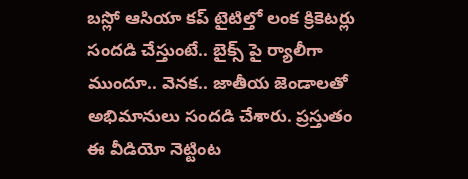బస్లో ఆసియా కప్ టైటిల్తో లంక క్రికెటర్లు సందడి చేస్తుంటే.. బైక్స్ పై ర్యాలీగా ముందూ.. వెనక.. జాతీయ జెండాలతో అభిమానులు సందడి చేశారు. ప్రస్తుతం ఈ వీడియో నెట్టింట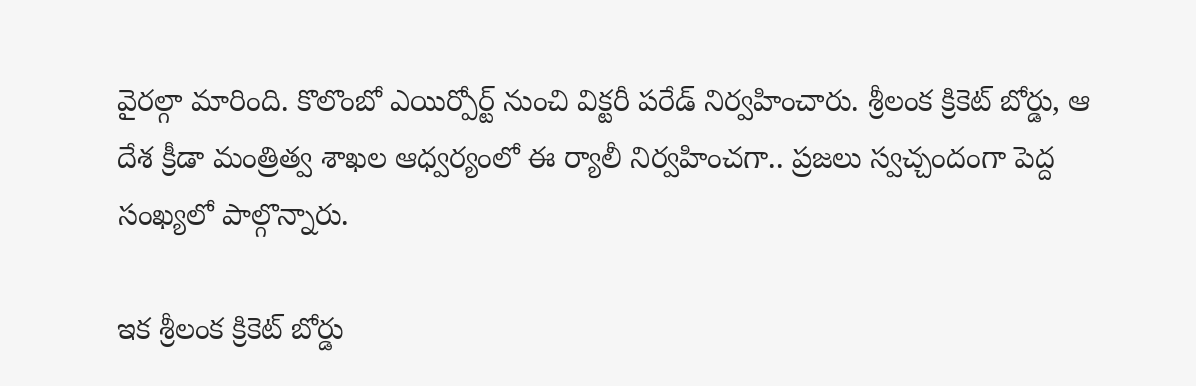వైరల్గా మారింది. కొలొంబో ఎయిర్పోర్ట్ నుంచి విక్టరీ పరేడ్ నిర్వహించారు. శ్రీలంక క్రికెట్ బోర్డు, ఆ దేశ క్రీడా మంత్రిత్వ శాఖల ఆధ్వర్యంలో ఈ ర్యాలీ నిర్వహించగా.. ప్రజలు స్వచ్చందంగా పెద్ద సంఖ్యలో పాల్గొన్నారు.

ఇక శ్రీలంక క్రికెట్ బోర్డు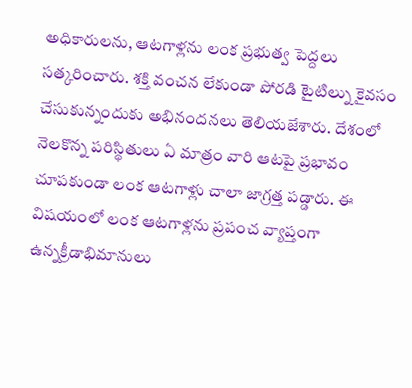అధికారులను, ఆటగాళ్లను లంక ప్రభుత్వ పెద్దలు సత్కరించారు. శక్తి వంచన లేకుండా పోరడి టైటిల్ను కైవసం చేసుకున్నందుకు అభినందనలు తెలియజేశారు. దేశంలో నెలకొన్న పరిస్థితులు ఏ మాత్రం వారి ఆటపై ప్రభావం చూపకుండా లంక ఆటగాళ్లు చాలా జాగ్రత్త పడ్డారు. ఈ విషయంలో లంక ఆటగాళ్లను ప్రపంచ వ్యాప్తంగా ఉన్నక్రీడాభిమానులు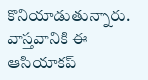కొనియాడుతున్నారు. వాస్తవానికి ఈ ఆసియాకప్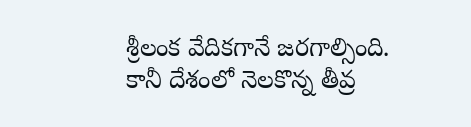శ్రీలంక వేదికగానే జరగాల్సింది. కానీ దేశంలో నెలకొన్న తీవ్ర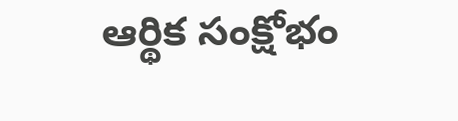ఆర్థిక సంక్షోభం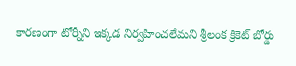కారణంగా టోర్నీని ఇక్కడ నిర్వహించలేమని శ్రీలంక క్రికెట్ బోర్డు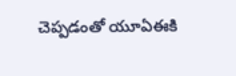చెప్పడంతో యూఏఈకి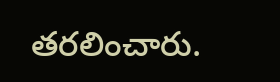తరలించారు.